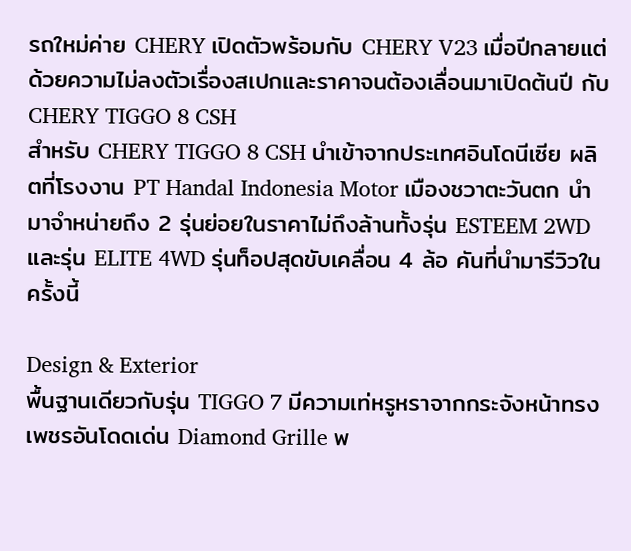รถใหม่ค่าย CHERY เปิดตัวพร้อมกับ CHERY V23 เมื่อปีกลายแต่ด้วยความไม่ลงตัวเรื่องสเปกและราคาจนต้องเลื่อนมาเปิดต้นปี กับ CHERY TIGGO 8 CSH
สำหรับ CHERY TIGGO 8 CSH นำเข้าจากประเทศอินโดนีเซีย ผลิตที่โรงงาน PT Handal Indonesia Motor เมืองชวาตะวันตก นำมาจำหน่ายถึง 2 รุ่นย่อยในราคาไม่ถึงล้านทั้งรุ่น ESTEEM 2WD และรุ่น ELITE 4WD รุ่นท็อปสุดขับเคลื่อน 4 ล้อ คันที่นำมารีวิวในครั้งนี้

Design & Exterior
พื้นฐานเดียวกับรุ่น TIGGO 7 มีความเท่หรูหราจากกระจังหน้าทรงเพชรอันโดดเด่น Diamond Grille พ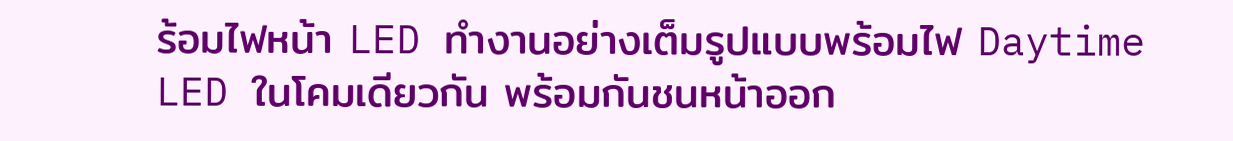ร้อมไฟหน้า LED ทำงานอย่างเต็มรูปแบบพร้อมไฟ Daytime LED ในโคมเดียวกัน พร้อมกันชนหน้าออก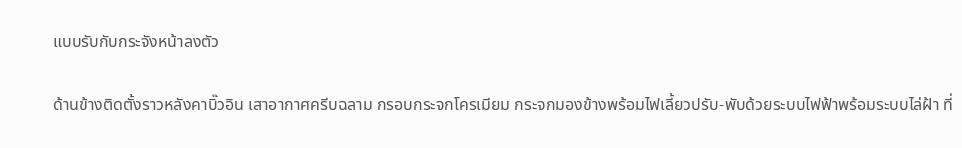แบบรับกับกระจังหน้าลงตัว

ด้านข้างติดตั้งราวหลังคาบิ๊วอิน เสาอากาศครีบฉลาม กรอบกระจกโครเมียม กระจกมองข้างพร้อมไฟเลี้ยวปรับ-พับด้วยระบบไฟฟ้าพร้อมระบบไล่ฝ้า ที่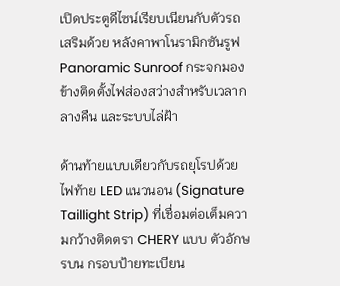เปิดประตูดีไซน์เรียบเนียนกับตัวรถ เสริมด้วย หลังคาพาโนรามิกซันรูฟ Panoramic Sunroof กระจกมองข้างติดตั้งไฟส่องสว่างสำหรับเวลากลางคืน และระบบไล่ฝ้า

ด้านท้ายแบบเดียวกับรถยุโรปด้วยไฟท้าย LED แนวนอน (Signature Taillight Strip) ที่เชื่อมต่อเต็มความกว้างติดตรา CHERY แบบ ตัวอักษรบน กรอบป้ายทะเบียน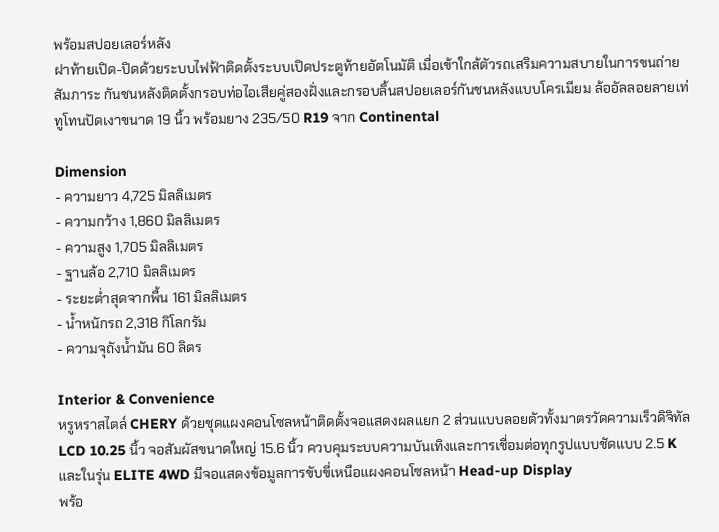พร้อมสปอยเลอร์หลัง
ฝาท้ายเปิด-ปิดด้วยระบบไฟฟ้าติดตั้งระบบเปิดประตูท้ายอัตโนมัติ เมื่อเข้าใกล้ตัวรถเสริมความสบายในการขนถ่ายสัมภาระ กันชนหลังติดตั้งกรอบท่อไอเสียคู่สองฝั่งและกรอบลิ้นสปอยเลอร์กันชนหลังแบบโครเมียม ล้ออัลลอยลายเท่ทูโทนปัดเงาขนาด 19 นิ้ว พร้อมยาง 235/50 R19 จาก Continental

Dimension
- ความยาว 4,725 มิลลิเมตร
- ความกว้าง 1,860 มิลลิเมตร
- ความสูง 1,705 มิลลิเมตร
- ฐานล้อ 2,710 มิลลิเมตร
- ระยะต่ำสุดจากพื้น 161 มิลลิเมตร
- น้ำหนักรถ 2,318 กิโลกรัม
- ความจุถังน้ำมัน 60 ลิตร

Interior & Convenience
หรูหราสไตล์ CHERY ด้วยชุดแผงคอนโซลหน้าติดตั้งจอแสดงผลแยก 2 ส่วนแบบลอยตัวทั้งมาตรวัดความเร็วดิจิทัล LCD 10.25 นิ้ว จอสัมผัสขนาดใหญ่ 15.6 นิ้ว ควบคุมระบบความบันเทิงและการเชื่อมต่อทุกรูปแบบชัดแบบ 2.5 K และในรุ่น ELITE 4WD มีจอแสดงข้อมูลการขับขี่เหนือแผงคอนโซลหน้า Head-up Display
พร้อ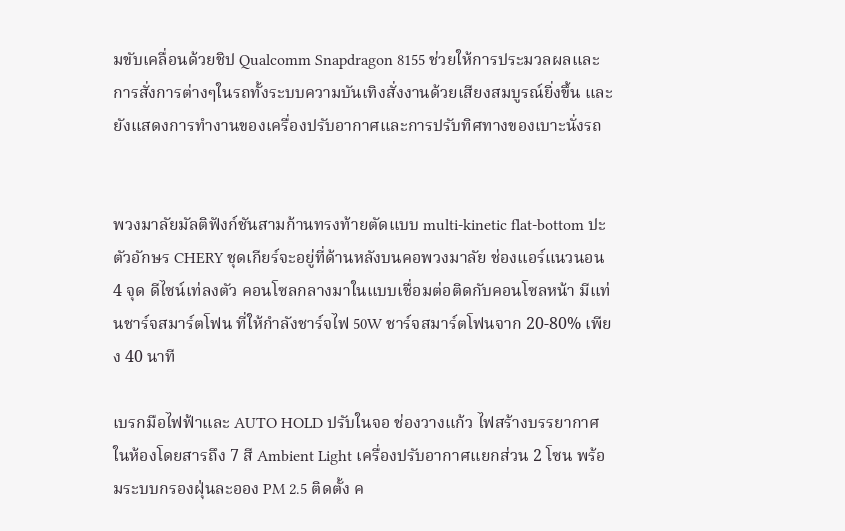มขับเคลื่อนด้วยชิป Qualcomm Snapdragon 8155 ช่วยให้การประมวลผลและการสั่งการต่างๆในรถทั้งระบบความบันเทิงสั่งงานด้วยเสียงสมบูรณ์ยิ่งขึ้น และยังแสดงการทำงานของเครื่องปรับอากาศและการปรับทิศทางของเบาะนั่งรถ


พวงมาลัยมัลติฟังก์ชันสามก้านทรงท้ายตัดแบบ multi-kinetic flat-bottom ปะตัวอักษร CHERY ชุดเกียร์จะอยู่ที่ด้านหลังบนคอพวงมาลัย ช่องแอร์แนวนอน 4 จุด ดีไซน์เท่ลงตัว คอนโซลกลางมาในแบบเชื่อมต่อติดกับคอนโซลหน้า มีแท่นชาร์จสมาร์ตโฟน ที่ให้กำลังชาร์จไฟ 50W ชาร์จสมาร์ตโฟนจาก 20-80% เพียง 40 นาที

เบรกมือไฟฟ้าและ AUTO HOLD ปรับในจอ ช่องวางแก้ว ไฟสร้างบรรยากาศในห้องโดยสารถึง 7 สี Ambient Light เครื่องปรับอากาศแยกส่วน 2 โซน พร้อมระบบกรองฝุ่นละออง PM 2.5 ติดตั้ง ค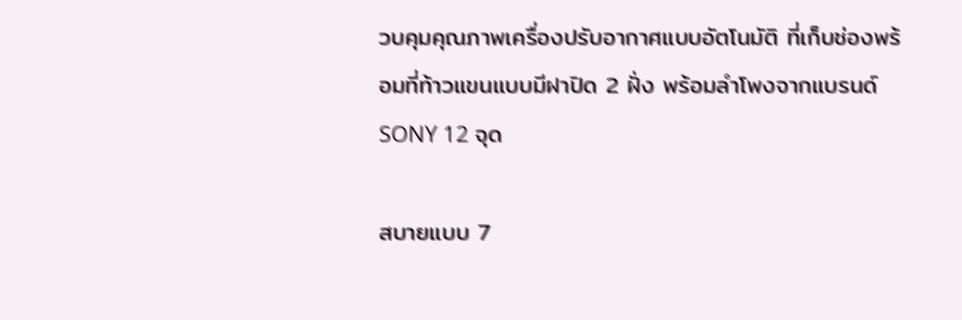วบคุมคุณภาพเครื่องปรับอากาศแบบอัตโนมัติ ที่เก็บช่องพร้อมที่ท้าวแขนแบบมีฝาปิด 2 ฝั่ง พร้อมลำโพงจากแบรนด์ SONY 12 จุด

สบายแบบ 7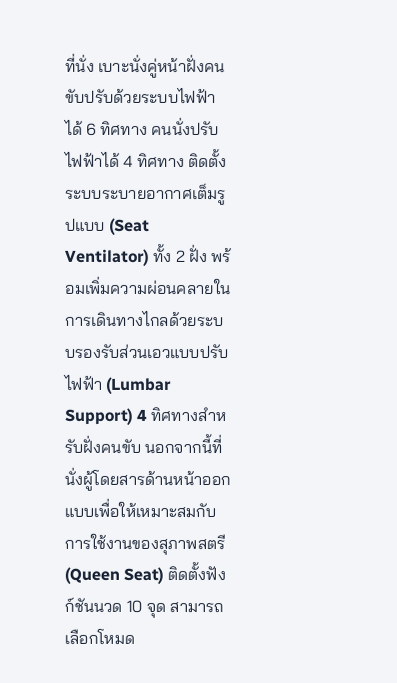ที่นั่ง เบาะนั่งคู่หน้าฝั่งคนขับปรับด้วยระบบไฟฟ้าได้ 6 ทิศทาง คนนั่งปรับไฟฟ้าได้ 4 ทิศทาง ติดตั้งระบบระบายอากาศเต็มรูปแบบ (Seat Ventilator) ทั้ง 2 ฝั่ง พร้อมเพิ่มความผ่อนคลายในการเดินทางไกลด้วยระบบรองรับส่วนเอวแบบปรับไฟฟ้า (Lumbar Support) 4 ทิศทางสำหรับฝั่งคนขับ นอกจากนี้ที่นั่งผู้โดยสารด้านหน้าออกแบบเพื่อให้เหมาะสมกับการใช้งานของสุภาพสตรี (Queen Seat) ติดตั้งฟังก์ชันนวด 10 จุด สามารถเลือกโหมด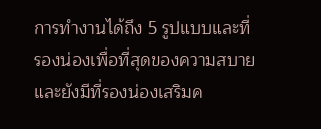การทำงานได้ถึง 5 รูปแบบและที่รองน่องเพื่อที่สุดของความสบายและยังมีที่รองน่องเสริมค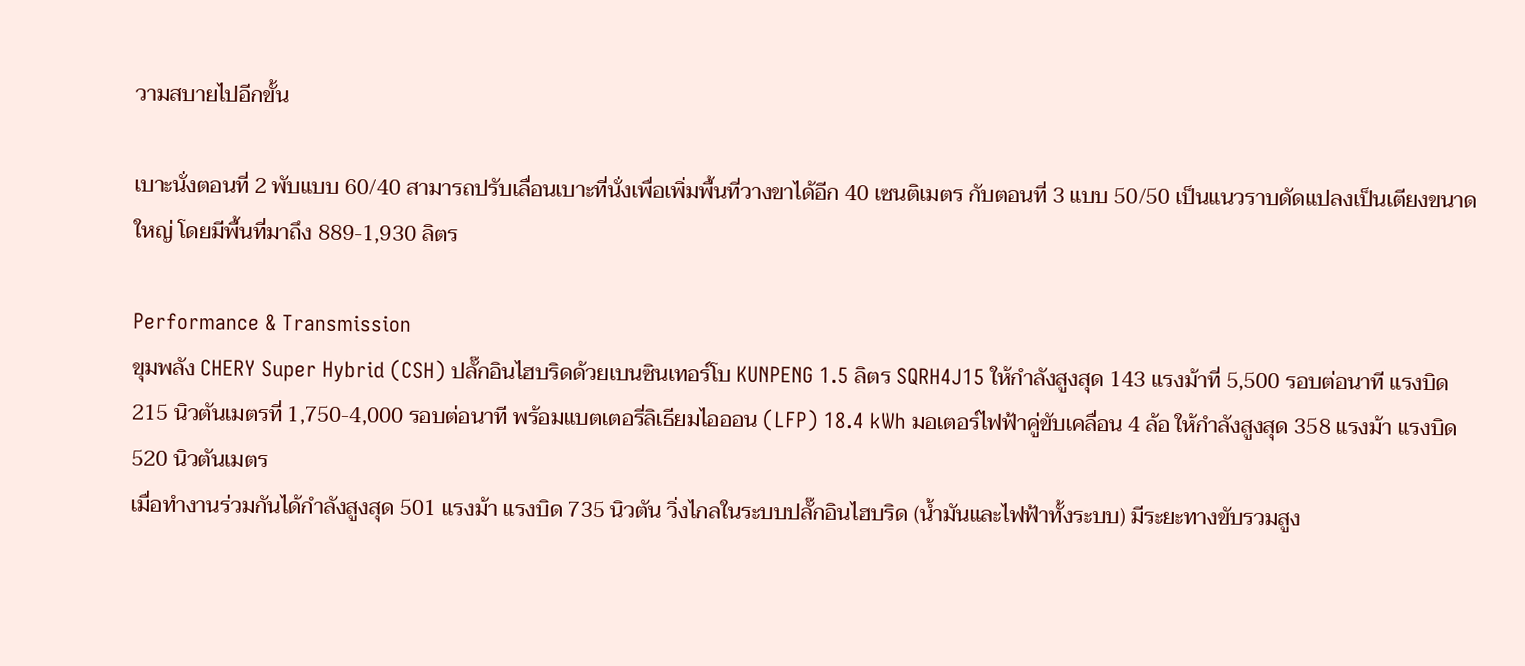วามสบายไปอีกขั้น

เบาะนั่งตอนที่ 2 พับแบบ 60/40 สามารถปรับเลื่อนเบาะที่นั่งเพื่อเพิ่มพื้นที่วางขาได้อีก 40 เซนติเมตร กับตอนที่ 3 แบบ 50/50 เป็นแนวราบดัดแปลงเป็นเตียงขนาดใหญ่ โดยมีพื้นที่มาถึง 889-1,930 ลิตร

Performance & Transmission
ขุมพลัง CHERY Super Hybrid (CSH) ปลั๊กอินไฮบริดด้วยเบนซินเทอร์โบ KUNPENG 1.5 ลิตร SQRH4J15 ให้กำลังสูงสุด 143 แรงม้าที่ 5,500 รอบต่อนาที แรงบิด 215 นิวตันเมตรที่ 1,750-4,000 รอบต่อนาที พร้อมแบตเตอรี่ลิเธียมไอออน (LFP) 18.4 kWh มอเตอร์ไฟฟ้าคู่ขับเคลื่อน 4 ล้อ ให้กำลังสูงสุด 358 แรงม้า แรงบิด 520 นิวตันเมตร
เมื่อทำงานร่วมกันได้กำลังสูงสุด 501 แรงม้า แรงบิด 735 นิวตัน วิ่งไกลในระบบปลั๊กอินไฮบริด (น้ำมันและไฟฟ้าทั้งระบบ) มีระยะทางขับรวมสูง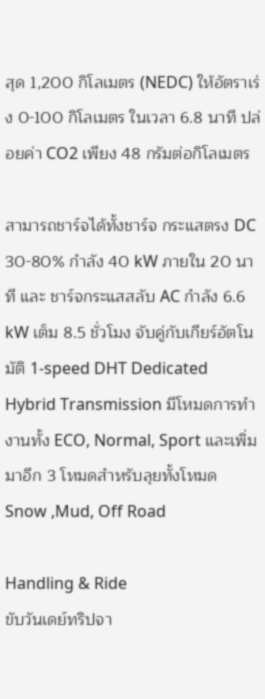สุด 1,200 กิโลเมตร (NEDC) ให้อัตราเร่ง 0-100 กิโลเมตร ในเวลา 6.8 นาที ปล่อยค่า CO2 เพียง 48 กรัมต่อกิโลเมตร

สามารถชาร์จได้ทั้งชาร์จ กระแสตรง DC 30-80% กำลัง 40 kW ภายใน 20 นาที และ ชาร์จกระแสสลับ AC กำลัง 6.6 kW เต็ม 8.5 ชั่วโมง จับคู่กับเกียร์อัตโนมัติ 1-speed DHT Dedicated Hybrid Transmission มีโหมดการทำงานทั้ง ECO, Normal, Sport และเพิ่มมาอีก 3 โหมดสำหรับลุยทั้งโหมด Snow ,Mud, Off Road

Handling & Ride
ขับวันเดย์ทริปจา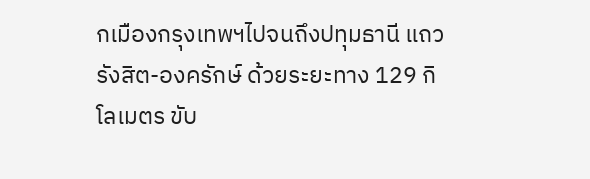กเมืองกรุงเทพฯไปจนถึงปทุมธานี แถวรังสิต-องครักษ์ ด้วยระยะทาง 129 กิโลเมตร ขับ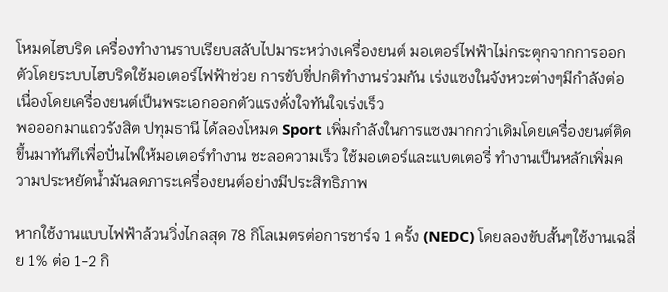โหมดไฮบริด เครื่องทำงานราบเรียบสลับไปมาระหว่างเครื่องยนต์ มอเตอร์ไฟฟ้าไม่กระตุกจากการออกตัวโดยระบบไฮบริดใช้มอเตอร์ไฟฟ้าช่วย การขับขี่ปกติทำงานร่วมกัน เร่งแซงในจังหวะต่างๆมีกำลังต่อเนื่องโดยเครื่องยนต์เป็นพระเอกออกตัวแรงดั่งใจทันใจเร่งเร็ว
พอออกมาแถวรังสิต ปทุมธานี ได้ลองโหมด Sport เพิ่มกำลังในการแซงมากกว่าเดิมโดยเครื่องยนต์ติดขึ้นมาทันทีเพื่อปั่นไฟให้มอเตอร์ทำงาน ชะลอความเร็ว ใช้มอเตอร์และแบตเตอรี่ ทำงานเป็นหลักเพิ่มความประหยัดน้ำมันลดภาระเครื่องยนต์อย่างมีประสิทธิภาพ

หากใช้งานแบบไฟฟ้าล้วนวิ่งไกลสุด 78 กิโลเมตรต่อการชาร์จ 1 ครั้ง (NEDC) โดยลองขับสั้นๆใช้งานเฉลี่ย 1% ต่อ 1-2 กิ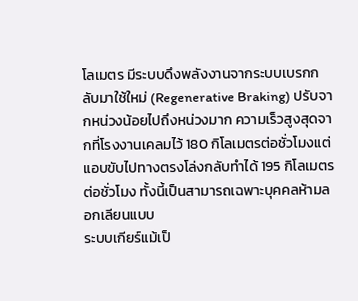โลเมตร มีระบบดึงพลังงานจากระบบเบรกกลับมาใช้ใหม่ (Regenerative Braking) ปรับจากหน่วงน้อยไปถึงหน่วงมาก ความเร็วสูงสุดจากที่โรงงานเคลมไว้ 180 กิโลเมตรต่อชั่วโมงแต่แอบขับไปทางตรงโล่งกลับทำได้ 195 กิโลเมตรต่อชั่วโมง ทั้งนี้เป็นสามารถเฉพาะบุคคลห้ามลอกเลียนแบบ
ระบบเกียร์แม้เป็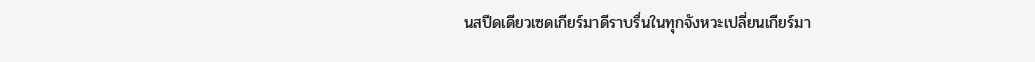นสปีดเดียวเซดเกียร์มาดีราบรื่นในทุกจังหวะเปลี่ยนเกียร์มา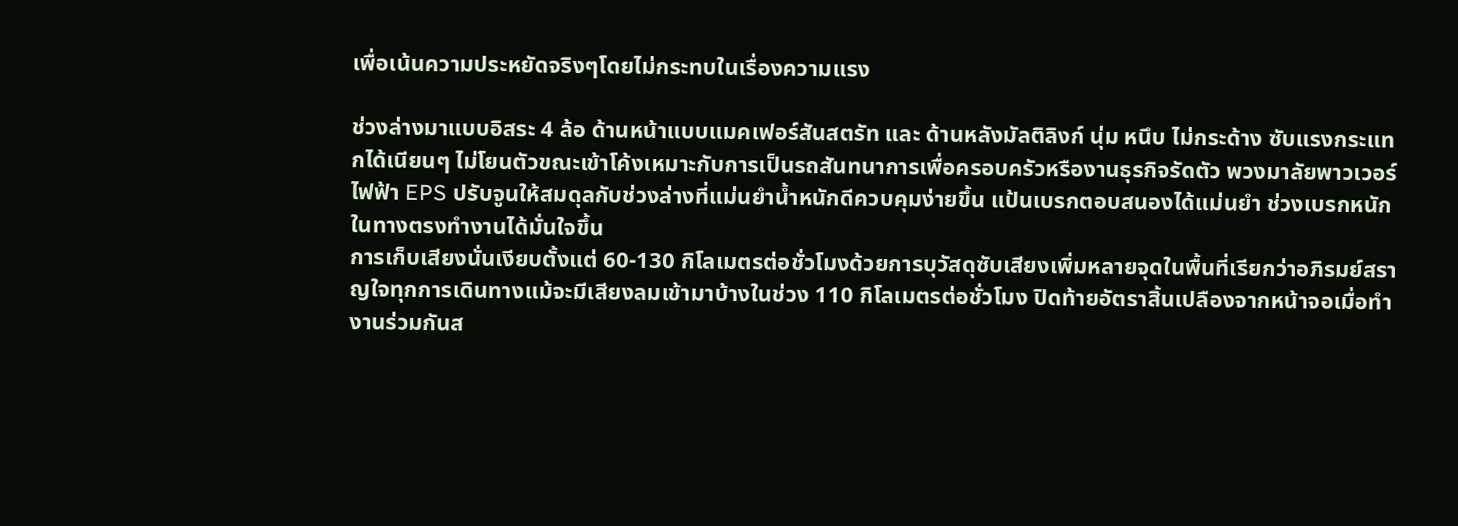เพื่อเน้นความประหยัดจริงๆโดยไม่กระทบในเรื่องความแรง

ช่วงล่างมาแบบอิสระ 4 ล้อ ด้านหน้าแบบแมคเฟอร์สันสตรัท และ ด้านหลังมัลติลิงก์ นุ่ม หนึบ ไม่กระด้าง ซับแรงกระแทกได้เนียนๆ ไม่โยนตัวขณะเข้าโค้งเหมาะกับการเป็นรถสันทนาการเพื่อครอบครัวหรืองานธุรกิจรัดตัว พวงมาลัยพาวเวอร์ไฟฟ้า EPS ปรับจูนให้สมดุลกับช่วงล่างที่แม่นยำน้ำหนักดีควบคุมง่ายขึ้น แป้นเบรกตอบสนองได้แม่นยำ ช่วงเบรกหนักในทางตรงทำงานได้มั่นใจขึ้น
การเก็บเสียงนั่นเงียบตั้งแต่ 60-130 กิโลเมตรต่อชั่วโมงด้วยการบุวัสดุซับเสียงเพิ่มหลายจุดในพื้นที่เรียกว่าอภิรมย์สราญใจทุกการเดินทางแม้จะมีเสียงลมเข้ามาบ้างในช่วง 110 กิโลเมตรต่อชั่วโมง ปิดท้ายอัตราสิ้นเปลืองจากหน้าจอเมื่อทำงานร่วมกันส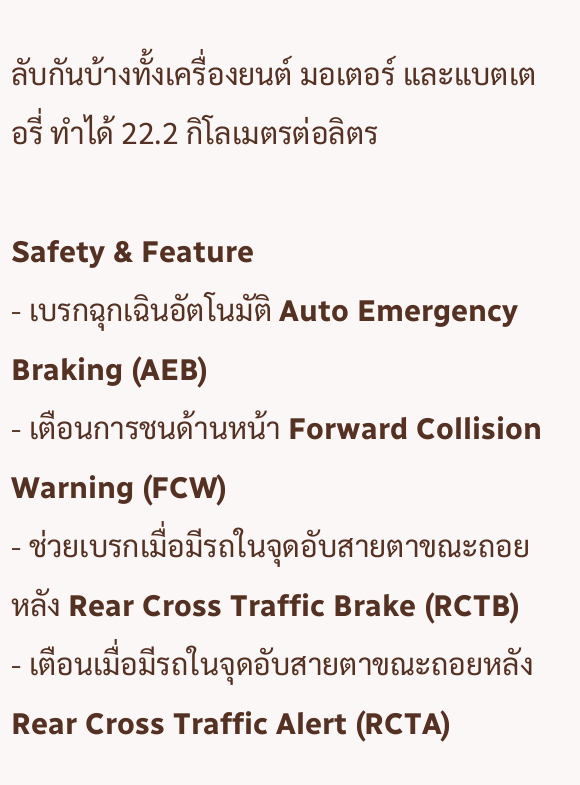ลับกันบ้างทั้งเครื่องยนต์ มอเตอร์ และแบตเตอรี่ ทำได้ 22.2 กิโลเมตรต่อลิตร

Safety & Feature
- เบรกฉุกเฉินอัตโนมัติ Auto Emergency Braking (AEB)
- เตือนการชนด้านหน้า Forward Collision Warning (FCW)
- ช่วยเบรกเมื่อมีรถในจุดอับสายตาขณะถอยหลัง Rear Cross Traffic Brake (RCTB)
- เตือนเมื่อมีรถในจุดอับสายตาขณะถอยหลัง Rear Cross Traffic Alert (RCTA)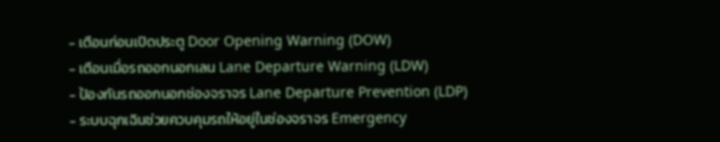- เตือนก่อนเปิดประตู Door Opening Warning (DOW)
- เตือนเมื่อรถออกนอกเลน Lane Departure Warning (LDW)
- ป้องกันรถออกนอกช่องจราจร Lane Departure Prevention (LDP)
- ระบบฉุกเฉินช่วยควบคุมรถให้อยู่ในช่องจราจร Emergency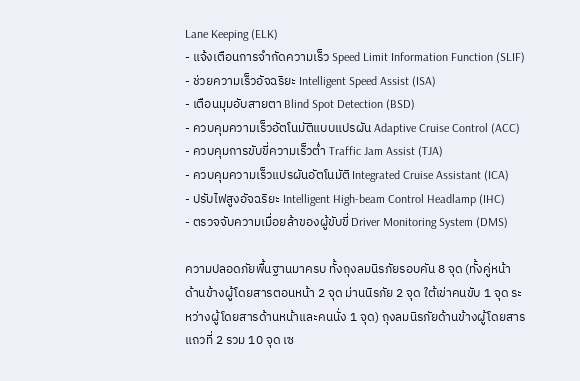Lane Keeping (ELK)
- แจ้งเตือนการจำกัดความเร็ว Speed Limit Information Function (SLIF)
- ช่วยความเร็วอัจฉริยะ Intelligent Speed Assist (ISA)
- เตือนมุมอับสายตา Blind Spot Detection (BSD)
- ควบคุมความเร็วอัตโนมัติแบบแปรผัน Adaptive Cruise Control (ACC)
- ควบคุมการขับขี่ความเร็วต่ำ Traffic Jam Assist (TJA)
- ควบคุมความเร็วแปรผันอัตโนมัติ Integrated Cruise Assistant (ICA)
- ปรับไฟสูงอัจฉริยะ Intelligent High-beam Control Headlamp (IHC)
- ตรวจจับความเมื่อยล้าของผู้ขับขี่ Driver Monitoring System (DMS)

ความปลอดภัยพื้นฐานมาครบ ทั้งถุงลมนิรภัยรอบคัน 8 จุด (ทั้งคู่หน้า ด้านข้างผู้โดยสารตอนหน้า 2 จุด ม่านนิรภัย 2 จุด ใต้เข่าคนขับ 1 จุด ระหว่างผู้โดยสารด้านหน้าและคนนั่ง 1 จุด) ถุงลมนิรภัยด้านข้างผู้โดยสารแถวที่ 2 รวม 10 จุด เซ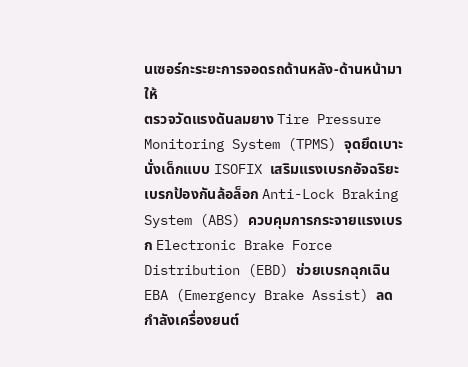นเซอร์กะระยะการจอดรถด้านหลัง-ด้านหน้ามาให้
ตรวจวัดแรงดันลมยาง Tire Pressure Monitoring System (TPMS) จุดยึดเบาะนั่งเด็กแบบ ISOFIX เสริมแรงเบรกอัจฉริยะ เบรกป้องกันล้อล็อก Anti-Lock Braking System (ABS) ควบคุมการกระจายแรงเบรก Electronic Brake Force Distribution (EBD) ช่วยเบรกฉุกเฉิน EBA (Emergency Brake Assist) ลดกำลังเครื่องยนต์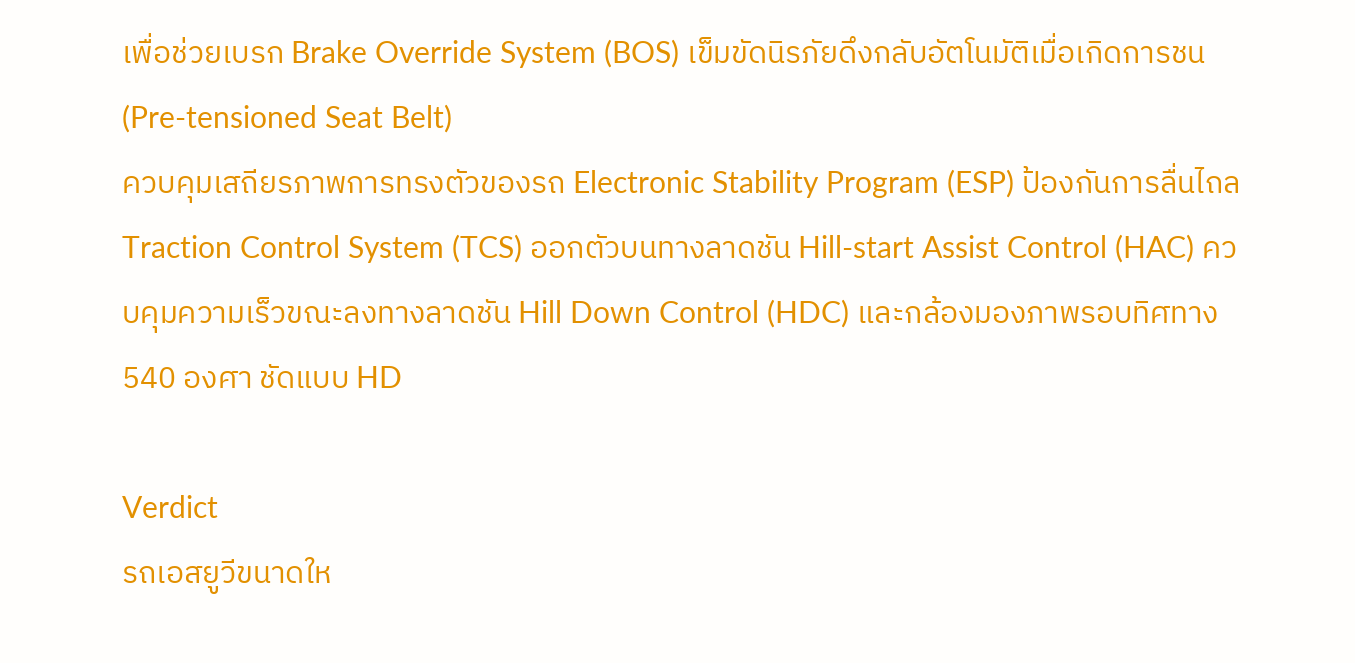เพื่อช่วยเบรก Brake Override System (BOS) เข็มขัดนิรภัยดึงกลับอัตโนมัติเมื่อเกิดการชน (Pre-tensioned Seat Belt)
ควบคุมเสถียรภาพการทรงตัวของรถ Electronic Stability Program (ESP) ป้องกันการลื่นไถล Traction Control System (TCS) ออกตัวบนทางลาดชัน Hill-start Assist Control (HAC) ควบคุมความเร็วขณะลงทางลาดชัน Hill Down Control (HDC) และกล้องมองภาพรอบทิศทาง 540 องศา ชัดแบบ HD

Verdict
รถเอสยูวีขนาดให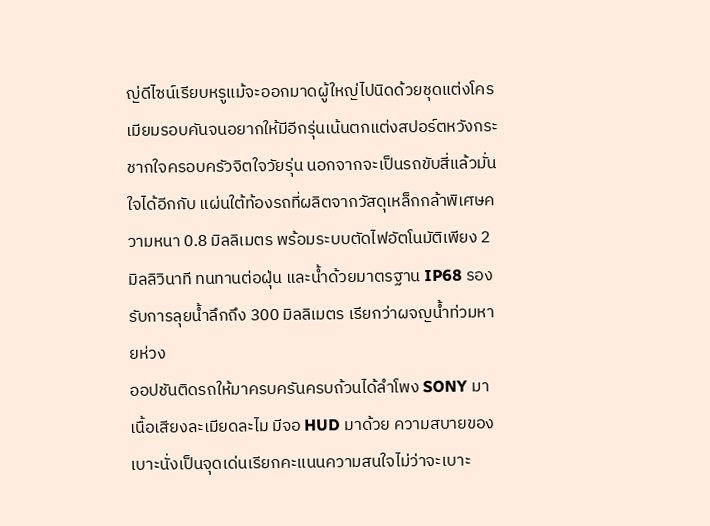ญ่ดีไซน์เรียบหรูแม้จะออกมาดผู้ใหญ่ไปนิดด้วยชุดแต่งโครเมียมรอบคันจนอยากให้มีอีกรุ่นเน้นตกแต่งสปอร์ตหวังกระชากใจครอบครัวจิตใจวัยรุ่น นอกจากจะเป็นรถขับสี่แล้วมั่นใจได้อีกกับ แผ่นใต้ท้องรถที่ผลิตจากวัสดุเหล็กกล้าพิเศษความหนา 0.8 มิลลิเมตร พร้อมระบบตัดไฟอัตโนมัติเพียง 2 มิลลิวินาที ทนทานต่อฝุ่น และน้ำด้วยมาตรฐาน IP68 รองรับการลุยน้ำลึกถึง 300 มิลลิเมตร เรียกว่าผจญน้ำท่วมหายห่วง
ออปชันติดรถให้มาครบครันครบถ้วนได้ลำโพง SONY มาเนื้อเสียงละเมียดละไม มีจอ HUD มาด้วย ความสบายของเบาะนั่งเป็นจุดเด่นเรียกคะแนนความสนใจไม่ว่าจะเบาะ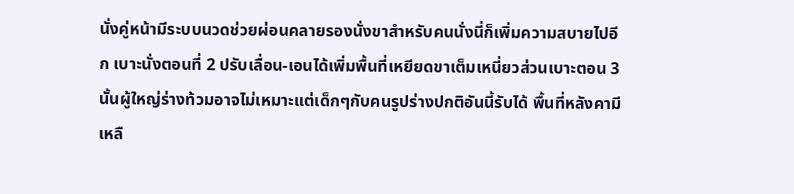นั่งคู่หน้ามีระบบนวดช่วยผ่อนคลายรองนั่งขาสำหรับคนนั่งนี่ก็เพิ่มความสบายไปอีก เบาะนั่งตอนที่ 2 ปรับเลื่อน-เอนได้เพิ่มพื้นที่เหยียดขาเต็มเหนี่ยวส่วนเบาะตอน 3 นั้นผู้ใหญ่ร่างท้วมอาจไม่เหมาะแต่เด็กๆกับคนรูปร่างปกติอันนี้รับได้ พื้นที่หลังคามีเหลื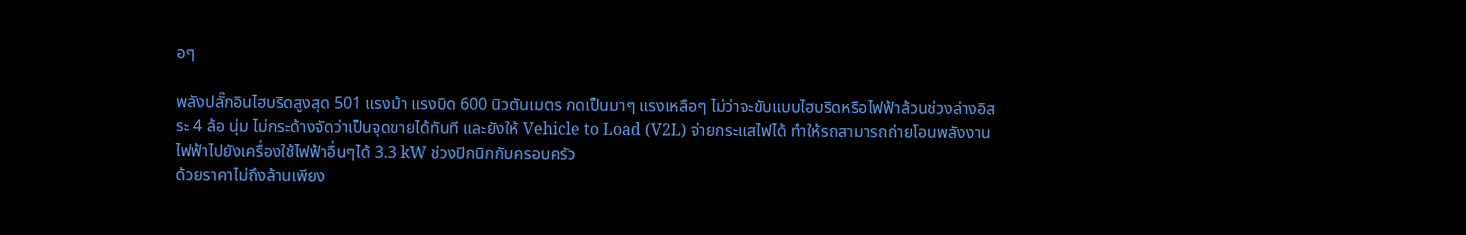อๆ

พลังปลั๊กอินไฮบริดสูงสุด 501 แรงม้า แรงบิด 600 นิวตันเมตร กดเป็นมาๆ แรงเหลือๆ ไม่ว่าจะขับแบบไฮบริดหรือไฟฟ้าล้วนช่วงล่างอิสระ 4 ล้อ นุ่ม ไม่กระด้างจัดว่าเป็นจุดขายได้ทันที และยังให้ Vehicle to Load (V2L) จ่ายกระแสไฟได้ ทำให้รถสามารถถ่ายโอนพลังงานไฟฟ้าไปยังเครื่องใช้ไฟฟ้าอื่นๆได้ 3.3 kW ช่วงปิกนิกกับครอบครัว
ด้วยราคาไม่ถึงล้านเพียง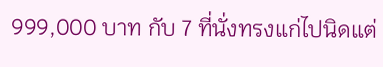999,000 บาท กับ 7 ที่นั่งทรงแก่ไปนิดแต่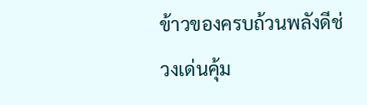ข้าวของครบถ้วนพลังดีช่วงเด่นคุ้ม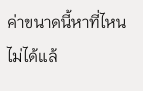ค่าขนาดนี้หาที่ไหนไม่ได้แล้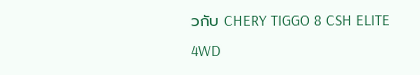วกับ CHERY TIGGO 8 CSH ELITE 4WD